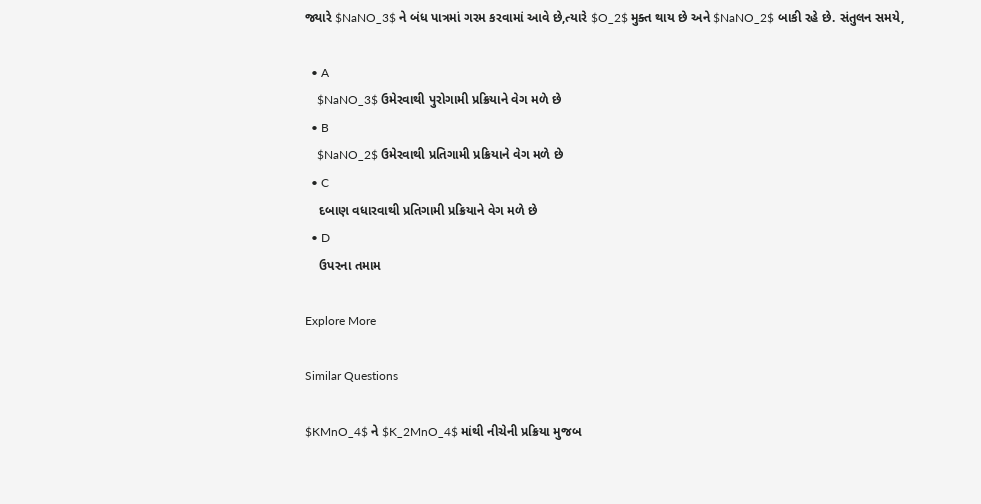જ્યારે $NaNO_3$ ને બંધ પાત્રમાં ગરમ કરવામાં આવે છે,ત્યારે $O_2$ મુક્ત થાય છે અને $NaNO_2$ બાકી રહે છે. સંતુલન સમયે,

  • A
    $NaNO_3$ ઉમેરવાથી પુરોગામી પ્રક્રિયાને વેગ મળે છે
  • B
    $NaNO_2$ ઉમેરવાથી પ્રતિગામી પ્રક્રિયાને વેગ મળે છે
  • C
    દબાણ વધારવાથી પ્રતિગામી પ્રક્રિયાને વેગ મળે છે
  • D
    ઉપરના તમામ

Explore More

Similar Questions

$KMnO_4$ ને $K_2MnO_4$ માંથી નીચેની પ્રક્રિયા મુજબ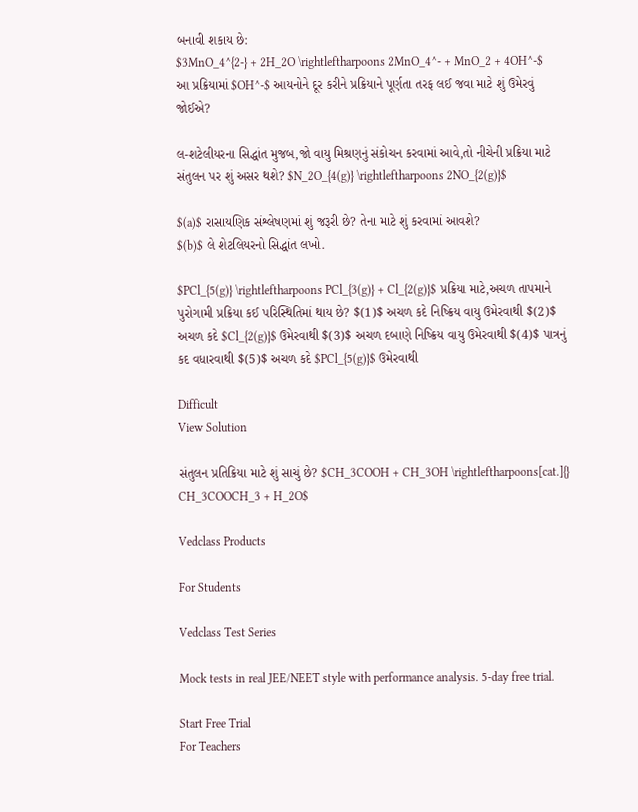બનાવી શકાય છે:
$3MnO_4^{2-} + 2H_2O \rightleftharpoons 2MnO_4^- + MnO_2 + 4OH^-$
આ પ્રક્રિયામાં $OH^-$ આયનોને દૂર કરીને પ્રક્રિયાને પૂર્ણતા તરફ લઈ જવા માટે શું ઉમેરવું જોઈએ?

લ-શટેલીયરના સિદ્ધાંત મુજબ,જો વાયુ મિશ્રણનું સંકોચન કરવામાં આવે,તો નીચેની પ્રક્રિયા માટે સંતુલન પર શું અસર થશે? $N_2O_{4(g)} \rightleftharpoons 2NO_{2(g)}$

$(a)$ રાસાયણિક સંશ્લેષણમાં શું જરૂરી છે? તેના માટે શું કરવામાં આવશે?
$(b)$ લે શેટલિયરનો સિદ્ધાંત લખો.

$PCl_{5(g)} \rightleftharpoons PCl_{3(g)} + Cl_{2(g)}$ પ્રક્રિયા માટે,અચળ તાપમાને પુરોગામી પ્રક્રિયા કઈ પરિસ્થિતિમાં થાય છે? $(1)$ અચળ કદે નિષ્ક્રિય વાયુ ઉમેરવાથી $(2)$ અચળ કદે $Cl_{2(g)}$ ઉમેરવાથી $(3)$ અચળ દબાણે નિષ્ક્રિય વાયુ ઉમેરવાથી $(4)$ પાત્રનું કદ વધારવાથી $(5)$ અચળ કદે $PCl_{5(g)}$ ઉમેરવાથી

Difficult
View Solution

સંતુલન પ્રતિક્રિયા માટે શું સાચું છે? $CH_3COOH + CH_3OH \rightleftharpoons[cat.]{} CH_3COOCH_3 + H_2O$

Vedclass Products

For Students

Vedclass Test Series

Mock tests in real JEE/NEET style with performance analysis. 5-day free trial.

Start Free Trial
For Teachers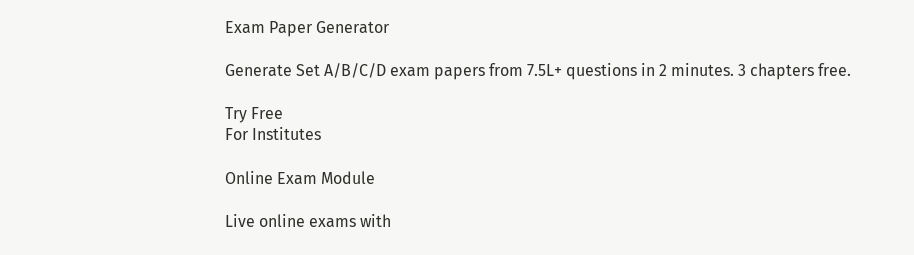Exam Paper Generator

Generate Set A/B/C/D exam papers from 7.5L+ questions in 2 minutes. 3 chapters free.

Try Free
For Institutes

Online Exam Module

Live online exams with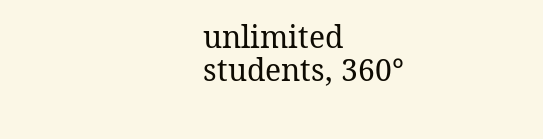unlimited students, 360°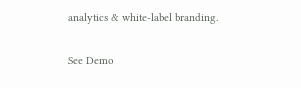analytics & white-label branding.

See Demo